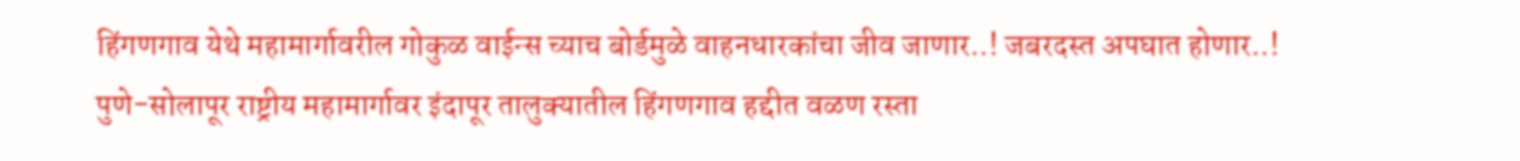हिंगणगाव येथे महामार्गावरील गोकुळ वाईन्स च्याच बोर्डमुळे वाहनधारकांचा जीव जाणार..! जबरदस्त अपघात होणार..!
पुणे-सोलापूर राष्ट्रीय महामार्गावर इंदापूर तालुक्यातील हिंगणगाव हद्दीत वळण रस्ता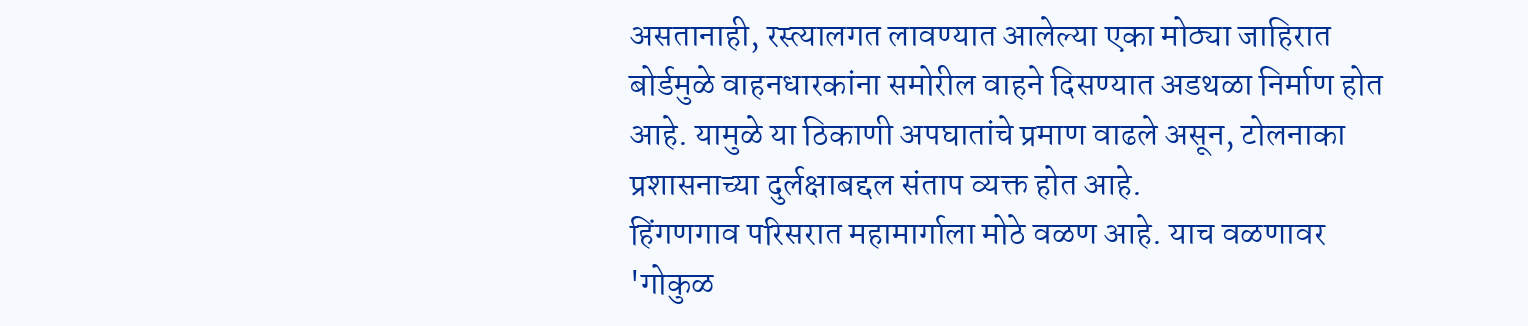असतानाही, रस्त्यालगत लावण्यात आलेल्या एका मोठ्या जाहिरात बोर्डमुळे वाहनधारकांना समोरील वाहने दिसण्यात अडथळा निर्माण होत आहे. यामुळे या ठिकाणी अपघातांचे प्रमाण वाढले असून, टोलनाका प्रशासनाच्या दुर्लक्षाबद्दल संताप व्यक्त होत आहे.
हिंगणगाव परिसरात महामार्गाला मोठे वळण आहे. याच वळणावर 'गोकुळ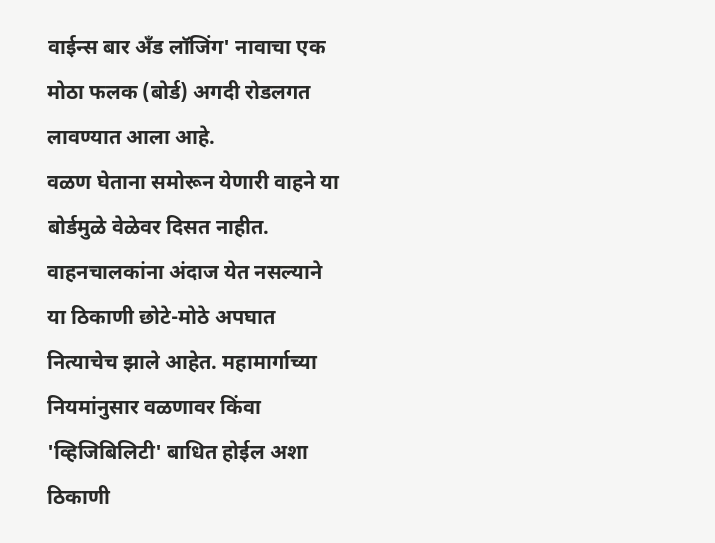वाईन्स बार अँड लॉजिंग' नावाचा एक मोठा फलक (बोर्ड) अगदी रोडलगत लावण्यात आला आहे.
वळण घेताना समोरून येणारी वाहने या बोर्डमुळे वेळेवर दिसत नाहीत.
वाहनचालकांना अंदाज येत नसल्याने या ठिकाणी छोटे-मोठे अपघात नित्याचेच झाले आहेत. महामार्गाच्या नियमांनुसार वळणावर किंवा 'व्हिजिबिलिटी' बाधित होईल अशा ठिकाणी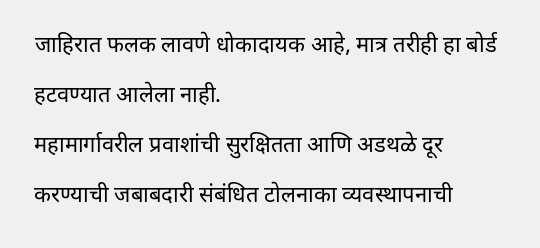जाहिरात फलक लावणे धोकादायक आहे, मात्र तरीही हा बोर्ड हटवण्यात आलेला नाही.
महामार्गावरील प्रवाशांची सुरक्षितता आणि अडथळे दूर करण्याची जबाबदारी संबंधित टोलनाका व्यवस्थापनाची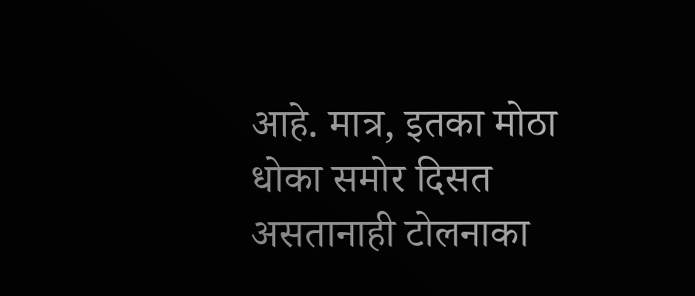आहे. मात्र, इतका मोठा धोका समोर दिसत असतानाही टोलनाका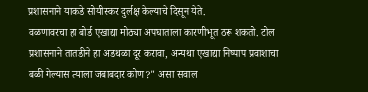प्रशासनाने याकडे सोयीस्कर दुर्लक्ष केल्याचे दिसून येते.
वळणावरचा हा बोर्ड एखाद्या मोठ्या अपघाताला कारणीभूत ठरू शकतो. टोल प्रशासनाने तातडीने हा अडथळा दूर करावा, अन्यथा एखाद्या निष्पाप प्रवाशाचा बळी गेल्यास त्याला जबाबदार कोण?" असा सवाल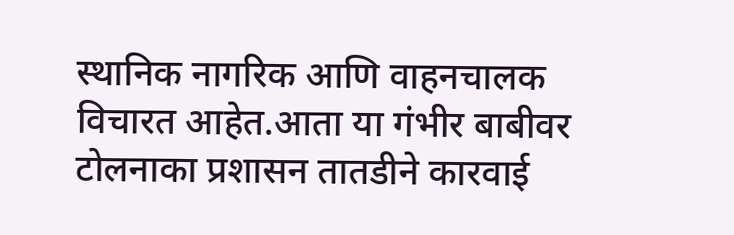स्थानिक नागरिक आणि वाहनचालक विचारत आहेत.आता या गंभीर बाबीवर टोलनाका प्रशासन तातडीने कारवाई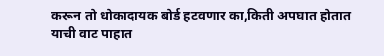करून तो धोकादायक बोर्ड हटवणार का,किती अपघात होतात याची वाट पाहात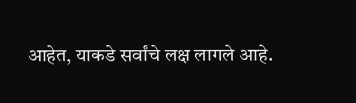आहेत, याकडे सर्वांचे लक्ष लागले आहे.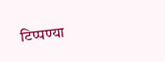टिप्पण्या